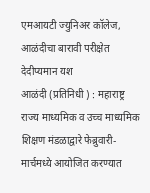एमआयटी ज्युनिअर कॉलेज, आळंदीचा बारावी परीक्षेत देदीप्यमान यश
आळंदी (प्रतिनिधी ) : महाराष्ट्र राज्य माध्यमिक व उच्च माध्यमिक शिक्षण मंडळाद्वारे फेब्रुवारी-मार्चमध्ये आयोजित करण्यात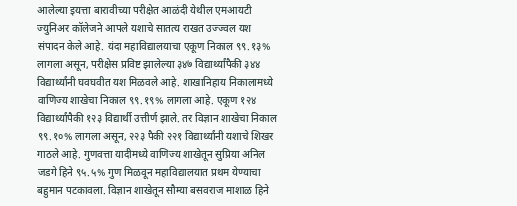आलेल्या इयत्ता बारावीच्या परीक्षेत आळंदी येथील एमआयटी ज्युनिअर कॉलेजने आपले यशाचे सातत्य राखत उज्ज्वल यश संपादन केले आहे. यंदा महाविद्यालयाचा एकूण निकाल ९९.१३% लागला असून, परीक्षेस प्रविष्ट झालेल्या ३४७ विद्यार्थ्यांपैकी ३४४ विद्यार्थ्यांनी घवघवीत यश मिळवले आहे. शाखानिहाय निकालामध्ये वाणिज्य शाखेचा निकाल ९९.१९% लागला आहे. एकूण १२४ विद्यार्थ्यांपैकी १२३ विद्यार्थी उत्तीर्ण झाले. तर विज्ञान शाखेचा निकाल ९९.१०% लागला असून, २२३ पैकी २२१ विद्यार्थ्यांनी यशाचे शिखर गाठले आहे. गुणवत्ता यादीमध्ये वाणिज्य शाखेतून सुप्रिया अनिल जडगे हिने ९५.५% गुण मिळवून महाविद्यालयात प्रथम येण्याचा बहुमान पटकावला. विज्ञान शाखेतून सौम्या बसवराज माशाळ हिने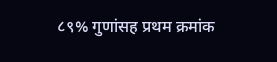८९% गुणांसह प्रथम क्रमांक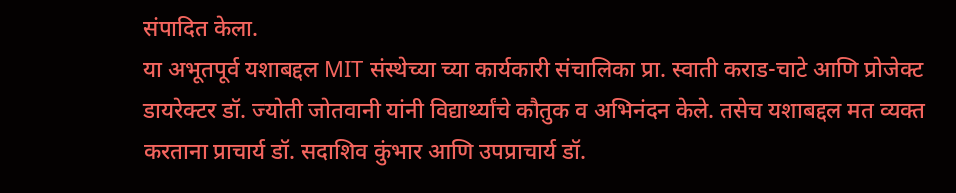संपादित केला.
या अभूतपूर्व यशाबद्दल MIT संस्थेच्या च्या कार्यकारी संचालिका प्रा. स्वाती कराड-चाटे आणि प्रोजेक्ट डायरेक्टर डॉ. ज्योती जोतवानी यांनी विद्यार्थ्यांचे कौतुक व अभिनंदन केले. तसेच यशाबद्दल मत व्यक्त करताना प्राचार्य डॉ. सदाशिव कुंभार आणि उपप्राचार्य डॉ.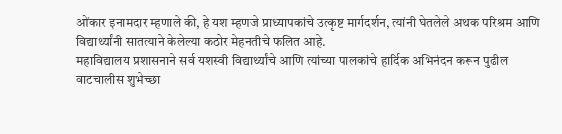ओंकार इनामदार म्हणाले की, हे यश म्हणजे प्राध्यापकांचे उत्कृष्ट मार्गदर्शन, त्यांनी घेतलेले अथक परिश्रम आणि विद्यार्थ्यांनी सातत्याने केलेल्या कठोर मेहनतीचे फलित आहे.
महाविद्यालय प्रशासनाने सर्व यशस्वी विद्यार्थ्यांचे आणि त्यांच्या पालकांचे हार्दिक अभिनंदन करून पुढील वाटचालीस शुभेच्छा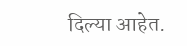दिल्या आहेत.